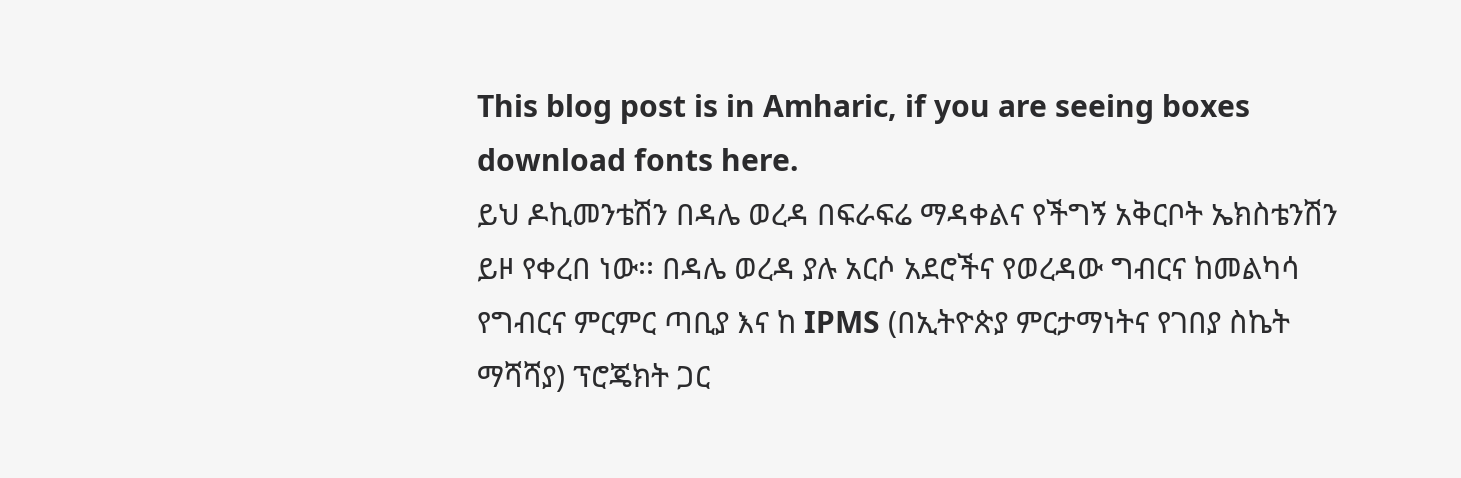This blog post is in Amharic, if you are seeing boxes download fonts here.
ይህ ዶኪመንቴሽን በዳሌ ወረዳ በፍራፍሬ ማዳቀልና የችግኝ አቅርቦት ኤክስቴንሽን ይዞ የቀረበ ነው፡፡ በዳሌ ወረዳ ያሉ አርሶ አደሮችና የወረዳው ግብርና ከመልካሳ የግብርና ምርምር ጣቢያ እና ከ IPMS (በኢትዮጵያ ምርታማነትና የገበያ ስኬት ማሻሻያ) ፕሮጄክት ጋር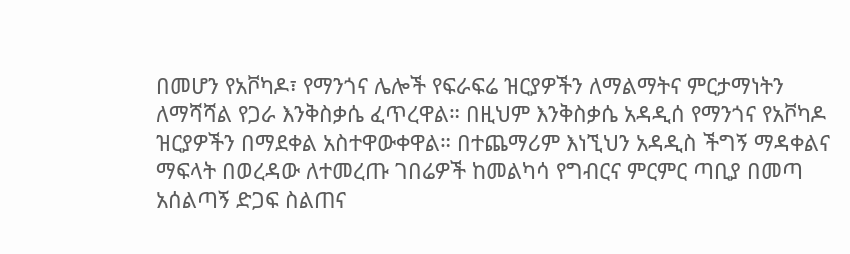በመሆን የአቮካዶ፣ የማንጎና ሌሎች የፍራፍሬ ዝርያዎችን ለማልማትና ምርታማነትን ለማሻሻል የጋራ እንቅስቃሴ ፈጥረዋል። በዚህም እንቅስቃሴ አዳዲሰ የማንጎና የአቮካዶ ዝርያዎችን በማደቀል አስተዋውቀዋል። በተጨማሪም እነኚህን አዳዲስ ችግኝ ማዳቀልና ማፍላት በወረዳው ለተመረጡ ገበሬዎች ከመልካሳ የግብርና ምርምር ጣቢያ በመጣ አሰልጣኝ ድጋፍ ስልጠና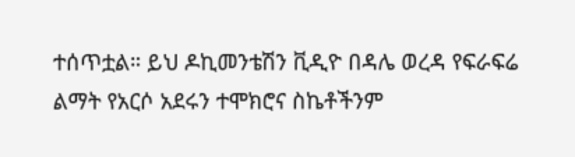ተሰጥቷል። ይህ ዶኪመንቴሽን ቪዲዮ በዳሌ ወረዳ የፍራፍሬ ልማት የአርሶ አደሩን ተሞክሮና ስኬቶችንም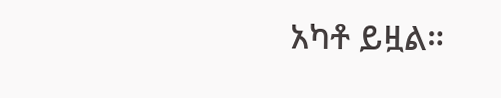አካቶ ይዟል።